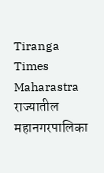Tiranga Times Maharastra
राज्यातील महानगरपालिका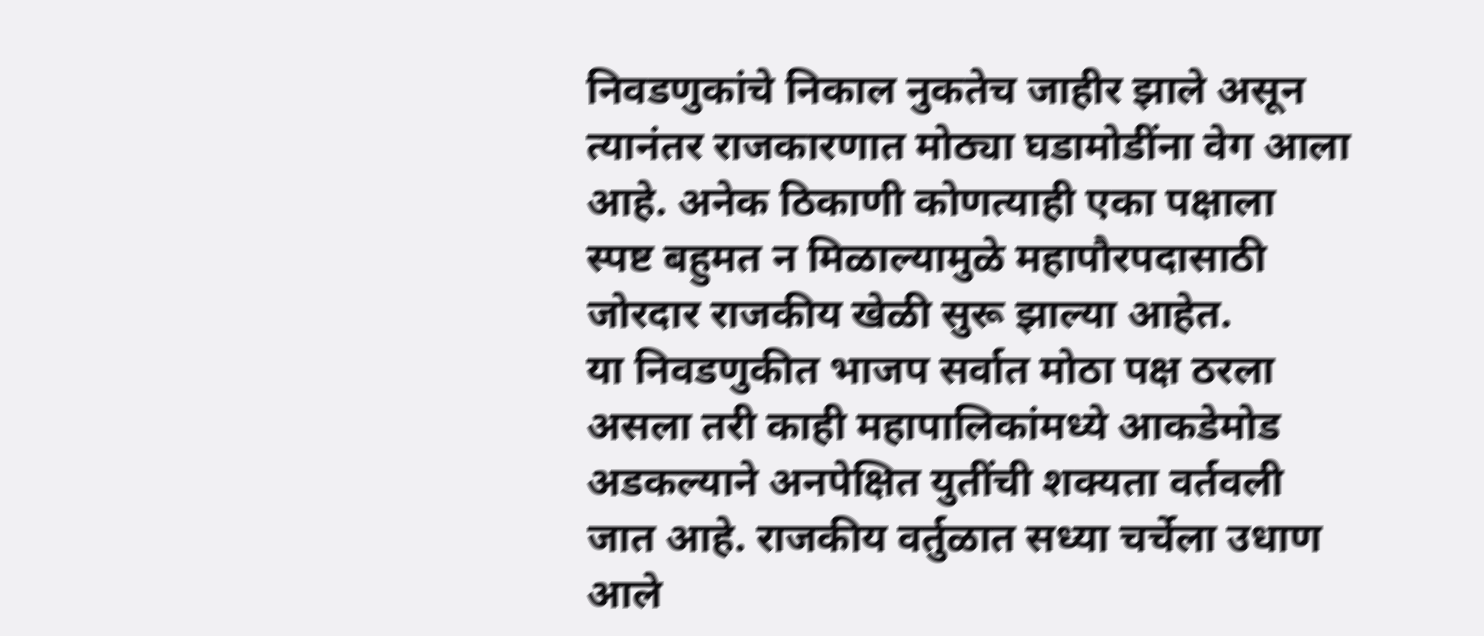निवडणुकांचे निकाल नुकतेच जाहीर झाले असून त्यानंतर राजकारणात मोठ्या घडामोडींना वेग आला आहे. अनेक ठिकाणी कोणत्याही एका पक्षाला स्पष्ट बहुमत न मिळाल्यामुळे महापौरपदासाठी जोरदार राजकीय खेळी सुरू झाल्या आहेत.
या निवडणुकीत भाजप सर्वात मोठा पक्ष ठरला असला तरी काही महापालिकांमध्ये आकडेमोड अडकल्याने अनपेक्षित युतींची शक्यता वर्तवली जात आहे. राजकीय वर्तुळात सध्या चर्चेला उधाण आले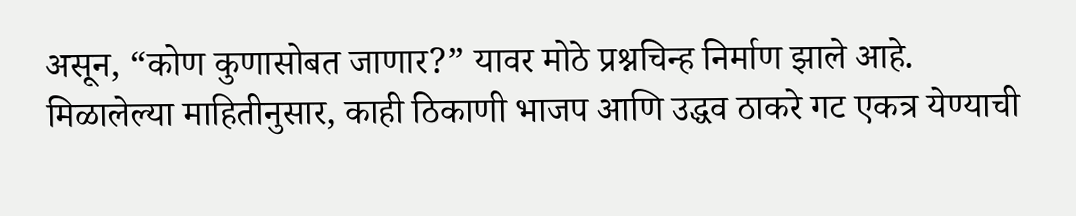असून, “कोण कुणासोबत जाणार?” यावर मोठे प्रश्नचिन्ह निर्माण झाले आहे.
मिळालेल्या माहितीनुसार, काही ठिकाणी भाजप आणि उद्धव ठाकरे गट एकत्र येण्याची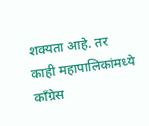शक्यता आहे. तर काही महापालिकांमध्ये काँग्रेस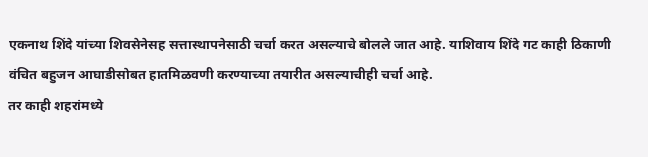एकनाथ शिंदे यांच्या शिवसेनेसह सत्तास्थापनेसाठी चर्चा करत असल्याचे बोलले जात आहे. याशिवाय शिंदे गट काही ठिकाणी वंचित बहुजन आघाडीसोबत हातमिळवणी करण्याच्या तयारीत असल्याचीही चर्चा आहे.
तर काही शहरांमध्ये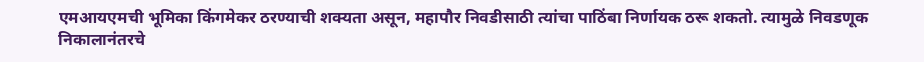एमआयएमची भूमिका किंगमेकर ठरण्याची शक्यता असून, महापौर निवडीसाठी त्यांचा पाठिंबा निर्णायक ठरू शकतो. त्यामुळे निवडणूक निकालानंतरचे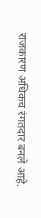राजकारण अधिकच रंगतदार बनले आहे.